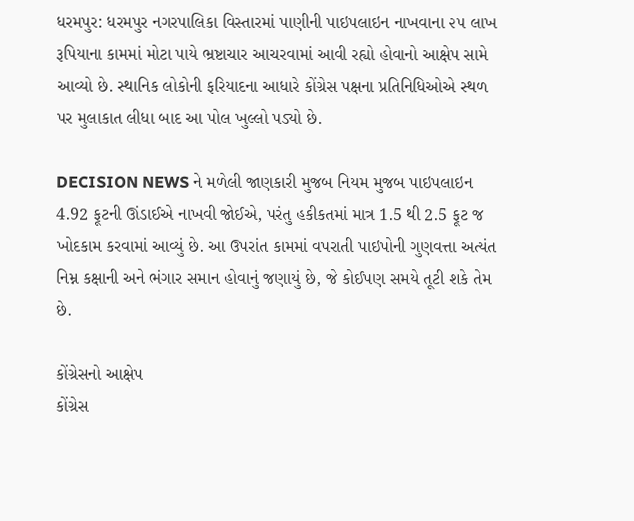ધરમપુર: ધરમપુર નગરપાલિકા વિસ્તારમાં પાણીની પાઇપલાઇન નાખવાના ૨૫ લાખ રૂપિયાના કામમાં મોટા પાયે ભ્રષ્ટાચાર આચરવામાં આવી રહ્યો હોવાનો આક્ષેપ સામે આવ્યો છે. સ્થાનિક લોકોની ફરિયાદના આધારે કોંગ્રેસ પક્ષના પ્રતિનિધિઓએ સ્થળ પર મુલાકાત લીધા બાદ આ પોલ ખુલ્લો પડ્યો છે.

DECISION NEWS ને મળેલી જાણકારી મુજબ નિયમ મુજબ પાઇપલાઇન 4.92 ફૂટની ઊંડાઈએ નાખવી જોઈએ, પરંતુ હકીકતમાં માત્ર 1.5 થી 2.5 ફૂટ જ ખોદકામ કરવામાં આવ્યું છે. આ ઉપરાંત કામમાં વપરાતી પાઇપોની ગુણવત્તા અત્યંત નિમ્ન કક્ષાની અને ભંગાર સમાન હોવાનું જણાયું છે, જે કોઈપણ સમયે તૂટી શકે તેમ છે.

કોંગ્રેસનો આક્ષેપ
કોંગ્રેસ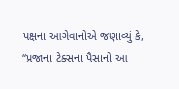પક્ષના આગેવાનોએ જણાવ્યું કે, “પ્રજાના ટેક્સના પૈસાનો આ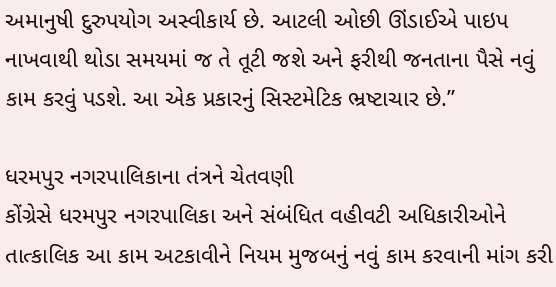અમાનુષી દુરુપયોગ અસ્વીકાર્ય છે. આટલી ઓછી ઊંડાઈએ પાઇપ નાખવાથી થોડા સમયમાં જ તે તૂટી જશે અને ફરીથી જનતાના પૈસે નવું કામ કરવું પડશે. આ એક પ્રકારનું સિસ્ટમેટિક ભ્રષ્ટાચાર છે.”

ધરમપુર નગરપાલિકાના તંત્રને ચેતવણી
કોંગ્રેસે ધરમપુર નગરપાલિકા અને સંબંધિત વહીવટી અધિકારીઓને તાત્કાલિક આ કામ અટકાવીને નિયમ મુજબનું નવું કામ કરવાની માંગ કરી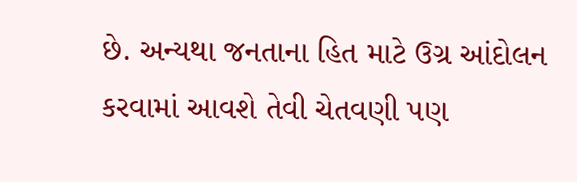છે. અન્યથા જનતાના હિત માટે ઉગ્ર આંદોલન કરવામાં આવશે તેવી ચેતવણી પણ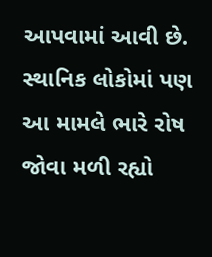આપવામાં આવી છે. સ્થાનિક લોકોમાં પણ આ મામલે ભારે રોષ જોવા મળી રહ્યો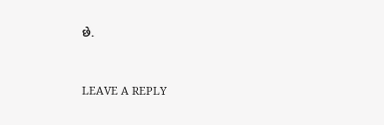છે.


LEAVE A REPLY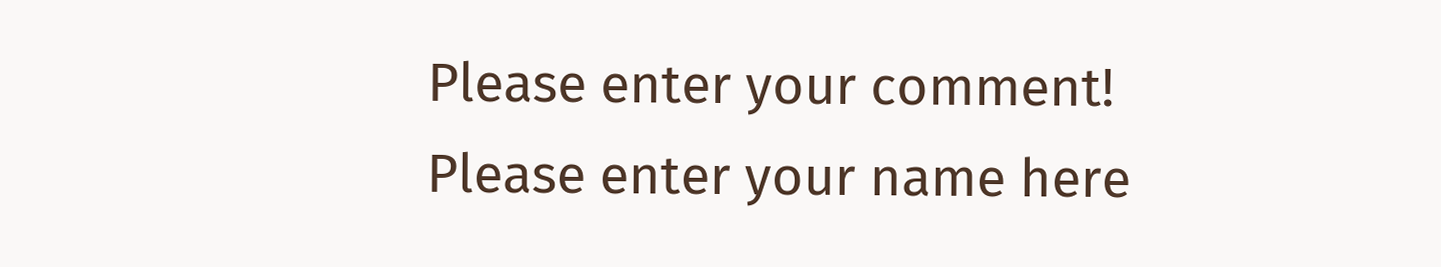Please enter your comment!
Please enter your name here